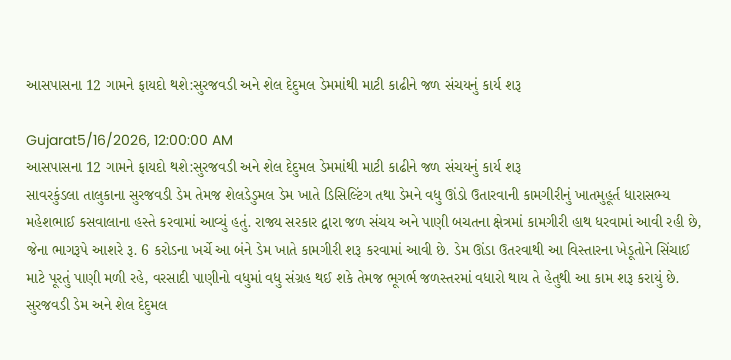આસપાસના 12 ગામને ફાયદો થશે:સુરજવડી અને શેલ દેદુમલ ડેમમાંથી માટી કાઢીને જળ સંચયનું કાર્ય શરૂ

Gujarat5/16/2026, 12:00:00 AM
આસપાસના 12 ગામને ફાયદો થશે:સુરજવડી અને શેલ દેદુમલ ડેમમાંથી માટી કાઢીને જળ સંચયનું કાર્ય શરૂ
સાવરકુંડલા તાલુકાના સુરજવડી ડેમ તેમજ શેલડેડુમલ ડેમ ખાતે ડિસિલ્ટિંગ તથા ડેમને વધુ ઊંડો ઉતારવાની કામગીરીનું ખાતમુહૂર્ત ધારાસભ્ય મહેશભાઈ કસવાલાના હસ્તે કરવામાં આવ્યું હતું. રાજ્ય સરકાર દ્વારા જળ સંચય અને પાણી બચતના ક્ષેત્રમાં કામગીરી હાથ ધરવામાં આવી રહી છે, જેના ભાગરૂપે આશરે રૂ. 6 કરોડના ખર્ચે આ બંને ડેમ ખાતે કામગીરી શરૂ કરવામાં આવી છે. ડેમ ઊંડા ઉતરવાથી આ વિસ્તારના ખેડૂતોને સિંચાઈ માટે પૂરતું પાણી મળી રહે, વરસાદી પાણીનો વધુમાં વધુ સંગ્રહ થઈ શકે તેમજ ભૂગર્ભ જળસ્તરમાં વધારો થાય તે હેતુથી આ કામ શરૂ કરાયું છે. સુરજવડી ડેમ અને શેલ દેદુમલ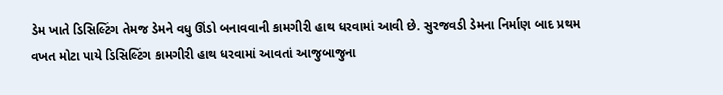ડેમ ખાતે ડિસિલ્ટિંગ તેમજ ડેમને વધુ ઊંડો બનાવવાની કામગીરી હાથ ધરવામાં આવી છે. સુરજવડી ડેમના નિર્માણ બાદ પ્રથમ વખત મોટા પાયે ડિસિલ્ટિંગ કામગીરી હાથ ધરવામાં આવતાં આજુબાજુના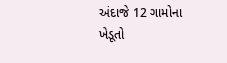અંદાજે 12 ગામોના ખેડૂતો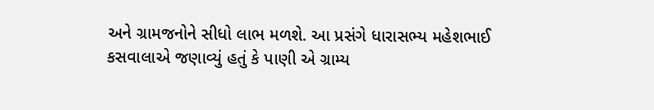અને ગ્રામજનોને સીધો લાભ મળશે. આ પ્રસંગે ધારાસભ્ય મહેશભાઈ કસવાલાએ જણાવ્યું હતું કે પાણી એ ગ્રામ્ય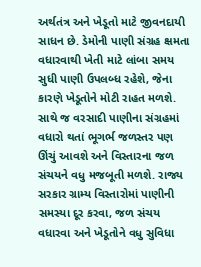અર્થતંત્ર અને ખેડૂતો માટે જીવનદાયી સાધન છે. ડેમોની પાણી સંગ્રહ ક્ષમતા વધારવાથી ખેતી માટે લાંબા સમય સુધી પાણી ઉપલબ્ધ રહેશે, જેના કારણે ખેડૂતોને મોટી રાહત મળશે. સાથે જ વરસાદી પાણીના સંગ્રહમાં વધારો થતાં ભૂગર્ભ જળસ્તર પણ ઊંચું આવશે અને વિસ્તારના જળ સંચયને વધુ મજબૂતી મળશે. રાજ્ય સરકાર ગ્રામ્ય વિસ્તારોમાં પાણીની સમસ્યા દૂર કરવા, જળ સંચય વધારવા અને ખેડૂતોને વધુ સુવિધા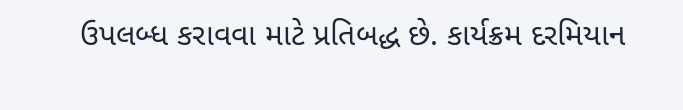ઉપલબ્ધ કરાવવા માટે પ્રતિબદ્ધ છે. કાર્યક્રમ દરમિયાન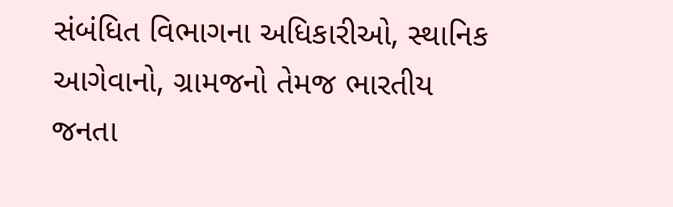સંબંધિત વિભાગના અધિકારીઓ, સ્થાનિક આગેવાનો, ગ્રામજનો તેમજ ભારતીય જનતા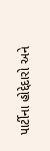પાર્ટીના હોદ્દેદારો અને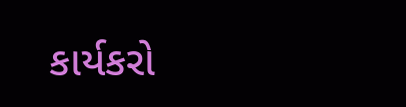કાર્યકરો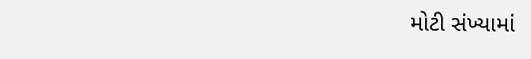મોટી સંખ્યામાં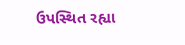ઉપસ્થિત રહ્યા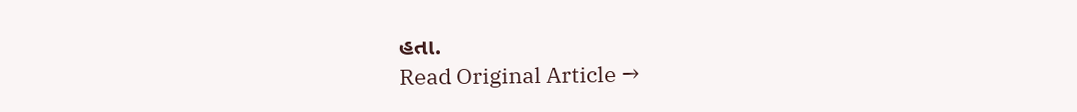હતા.
Read Original Article →